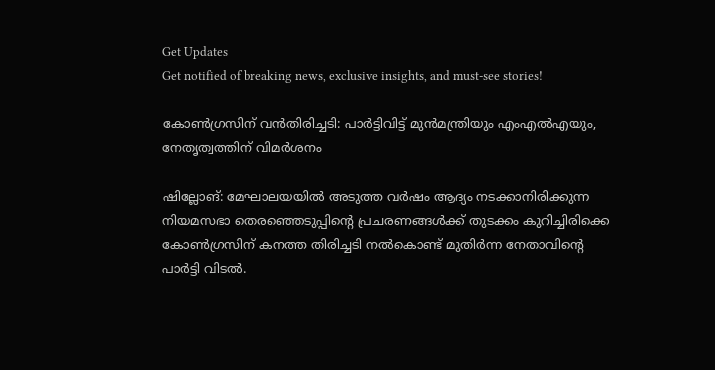Get Updates
Get notified of breaking news, exclusive insights, and must-see stories!

കോണ്‍ഗ്രസിന് വന്‍തിരിച്ചടി: പാർട്ടിവിട്ട് മുന്‍മന്ത്രിയും എംഎല്‍എയും, നേതൃത്വത്തിന് വിമർശനം

ഷില്ലോങ്: മേഘാലയയിൽ അടുത്ത വർഷം ആദ്യം നടക്കാനിരിക്കുന്ന നിയമസഭാ തെരഞ്ഞെടുപ്പിന്റെ പ്രചരണങ്ങള്‍ക്ക് തുടക്കം കുറിച്ചിരിക്കെ കോണ്‍ഗ്രസിന് കനത്ത തിരിച്ചടി നല്‍കൊണ്ട് മുതിർന്ന നേതാവിന്റെ പാർട്ടി വിടല്‍.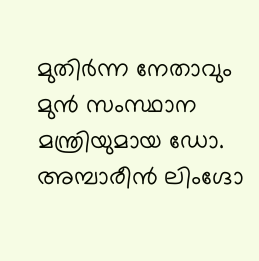മുതിർന്ന നേതാവും മുൻ സംസ്ഥാന മന്ത്രിയുമായ ഡോ. അമ്പാരീൻ ലിംഗ്ദോ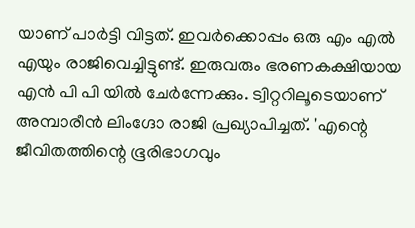യാണ് പാർട്ടി വിട്ടത്. ഇവർക്കൊപ്പം ഒരു എം എല്‍ എയും രാജിവെച്ചിട്ടുണ്ട്. ഇരുവരും ഭരണകക്ഷിയായ എൻ പി പി യിൽ ചേർന്നേക്കും. ട്വിറ്ററിലൂടെയാണ് അമ്പാരീൻ ലിംഗ്ദോ രാജി പ്രഖ്യാപിച്ചത്. 'എന്റെ ജീവിതത്തിന്റെ ഭൂരിഭാഗവും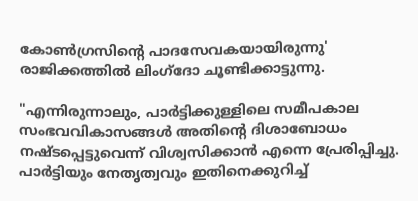കോൺഗ്രസിന്റെ പാദസേവകയായിരുന്നു' രാജിക്കത്തില്‍ ലിംഗ്ദോ ചൂണ്ടിക്കാട്ടുന്നു.

"എന്നിരുന്നാലും, പാർട്ടിക്കുള്ളിലെ സമീപകാല സംഭവവികാസങ്ങൾ അതിന്റെ ദിശാബോധം നഷ്‌ടപ്പെട്ടുവെന്ന് വിശ്വസിക്കാൻ എന്നെ പ്രേരിപ്പിച്ചു. പാർട്ടിയും നേതൃത്വവും ഇതിനെക്കുറിച്ച്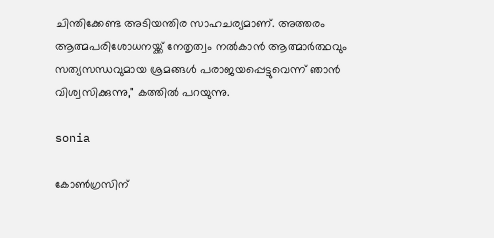ചിന്തിക്കേണ്ട അടിയന്തിര സാഹചര്യമാണ്. അത്തരം ആത്മപരിശോധനയ്ക്ക് നേതൃത്വം നൽകാൻ ആത്മാർത്ഥവും സത്യസന്ധവുമായ ശ്രമങ്ങൾ പരാജയപ്പെട്ടുവെന്ന് ഞാന്‍ വിശ്വസിക്കുന്നു," കത്തിൽ പറയുന്നു.

sonia

കോൺഗ്രസിന്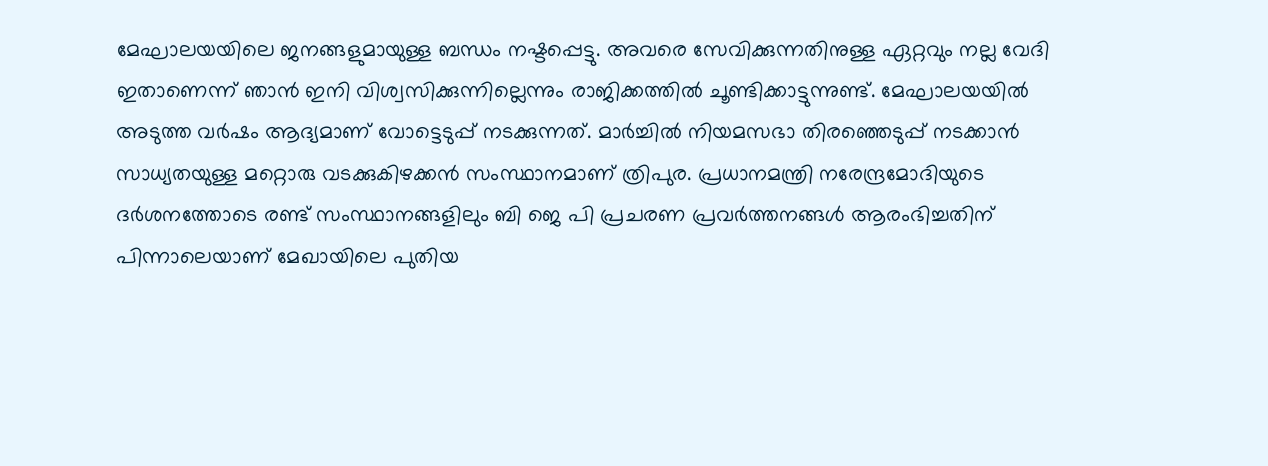മേഘാലയയിലെ ജനങ്ങളുമായുള്ള ബന്ധം നഷ്ടപ്പെട്ടു. അവരെ സേവിക്കുന്നതിനുള്ള ഏറ്റവും നല്ല വേദി ഇതാണെന്ന് ഞാൻ ഇനി വിശ്വസിക്കുന്നില്ലെന്നും രാജിക്കത്തില്‍ ചൂണ്ടിക്കാട്ടുന്നുണ്ട്. മേഘാലയയിൽ അടുത്ത വർഷം ആദ്യമാണ് വോട്ടെടുപ്പ് നടക്കുന്നത്. മാർച്ചിൽ നിയമസഭാ തിരഞ്ഞെടുപ്പ് നടക്കാൻ സാധ്യതയുള്ള മറ്റൊരു വടക്കുകിഴക്കൻ സംസ്ഥാനമാണ് ത്രിപുര. പ്രധാനമന്ത്രി നരേന്ദ്രമോദിയുടെ ദർശനത്തോടെ രണ്ട് സംസ്ഥാനങ്ങളിലും ബി ജെ പി പ്രചരണ പ്രവർത്തനങ്ങള്‍ ആരംഭിച്ചതിന് പിന്നാലെയാണ് മേഖായിലെ പുതിയ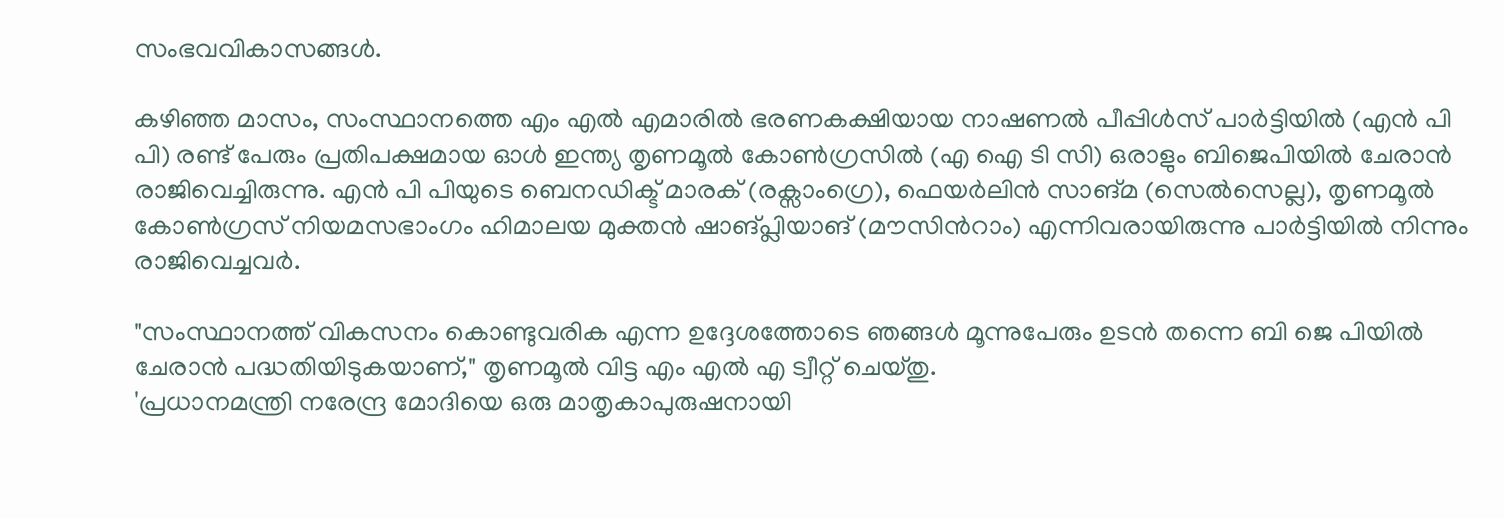സംഭവവികാസങ്ങൾ.

കഴിഞ്ഞ മാസം, സംസ്ഥാനത്തെ എം എല്‍ എമാരില്‍ ഭരണകക്ഷിയായ നാഷണൽ പീപ്പിൾസ് പാർട്ടിയിൽ (എൻ പി പി) രണ്ട് പേരും പ്രതിപക്ഷമായ ഓൾ ഇന്ത്യ തൃണമൂൽ കോൺഗ്രസിൽ (എ ഐ ടി സി) ഒരാളും ബിജെപിയിൽ ചേരാൻ രാജിവെച്ചിരുന്നു. എൻ പി പിയുടെ ബെനഡിക്ട് മാരക് (രക്സാംഗ്രെ), ഫെയർലിൻ സാങ്മ (സെൽസെല്ല), തൃണമൂൽ കോൺഗ്രസ് നിയമസഭാംഗം ഹിമാലയ മുക്തൻ ഷാങ്പ്ലിയാങ് (മൗസിൻറാം) എന്നിവരായിരുന്നു പാർട്ടിയില്‍ നിന്നും രാജിവെച്ചവർ.

"സംസ്ഥാനത്ത് വികസനം കൊണ്ടുവരിക എന്ന ഉദ്ദേശത്തോടെ ഞങ്ങൾ മൂന്നുപേരും ഉടൻ തന്നെ ബി ജെ പിയിൽ ചേരാൻ പദ്ധതിയിടുകയാണ്," തൃണമൂല്‍ വിട്ട എം എല്‍ എ ട്വീറ്റ് ചെയ്തു.
'പ്രധാനമന്ത്രി നരേന്ദ്ര മോദിയെ ഒരു മാതൃകാപുരുഷനായി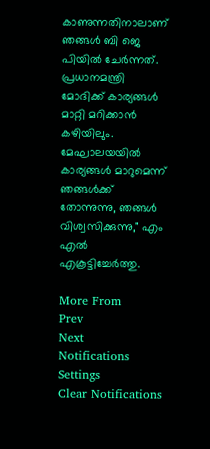കാണുന്നതിനാലാണ് ഞങ്ങൾ ബി ജെ പിയിൽ ചേർന്നത്. പ്രധാനമന്ത്രി മോദിക്ക് കാര്യങ്ങൾ മാറ്റി മറിക്കാന്‍ കഴിയിലും. മേഘാലയയിൽ കാര്യങ്ങൾ മാറുമെന്ന് ഞങ്ങൾക്ക് തോന്നുന്നു, ഞങ്ങൾ വിശ്വസിക്കുന്നു," എം എല്‍ എകൂട്ടിച്ചേർത്തു.

More From
Prev
Next
Notifications
Settings
Clear Notifications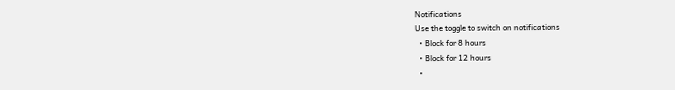Notifications
Use the toggle to switch on notifications
  • Block for 8 hours
  • Block for 12 hours
  •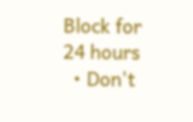Block for 24 hours
  • Don't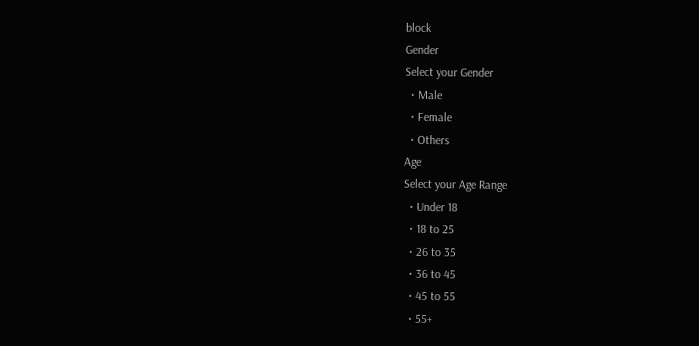block
Gender
Select your Gender
  • Male
  • Female
  • Others
Age
Select your Age Range
  • Under 18
  • 18 to 25
  • 26 to 35
  • 36 to 45
  • 45 to 55
  • 55+